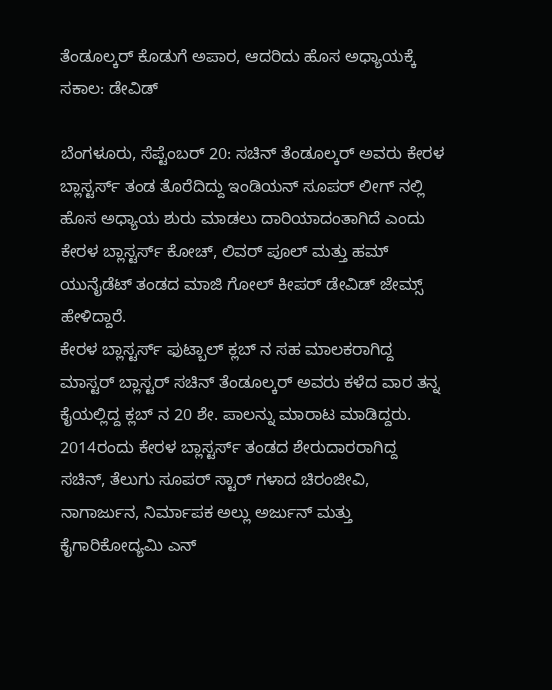ತೆಂಡೂಲ್ಕರ್ ಕೊಡುಗೆ ಅಪಾರ, ಆದರಿದು ಹೊಸ ಅಧ್ಯಾಯಕ್ಕೆ ಸಕಾಲ: ಡೇವಿಡ್

ಬೆಂಗಳೂರು, ಸೆಪ್ಟೆಂಬರ್ 20: ಸಚಿನ್ ತೆಂಡೂಲ್ಕರ್ ಅವರು ಕೇರಳ ಬ್ಲಾಸ್ಟರ್ಸ್ ತಂಡ ತೊರೆದಿದ್ದು ಇಂಡಿಯನ್ ಸೂಪರ್ ಲೀಗ್ ನಲ್ಲಿ ಹೊಸ ಅಧ್ಯಾಯ ಶುರು ಮಾಡಲು ದಾರಿಯಾದಂತಾಗಿದೆ ಎಂದು ಕೇರಳ ಬ್ಲಾಸ್ಟರ್ಸ್ ಕೋಚ್, ಲಿವರ್ ಪೂಲ್ ಮತ್ತು ಹಮ್ ಯುನೈಡೆಟ್ ತಂಡದ ಮಾಜಿ ಗೋಲ್ ಕೀಪರ್ ಡೇವಿಡ್ ಜೇಮ್ಸ್ ಹೇಳಿದ್ದಾರೆ.
ಕೇರಳ ಬ್ಲಾಸ್ಟರ್ಸ್ ಫುಟ್ಬಾಲ್ ಕ್ಲಬ್ ನ ಸಹ ಮಾಲಕರಾಗಿದ್ದ ಮಾಸ್ಟರ್ ಬ್ಲಾಸ್ಟರ್ ಸಚಿನ್ ತೆಂಡೂಲ್ಕರ್ ಅವರು ಕಳೆದ ವಾರ ತನ್ನ ಕೈಯಲ್ಲಿದ್ದ ಕ್ಲಬ್ ನ 20 ಶೇ. ಪಾಲನ್ನು ಮಾರಾಟ ಮಾಡಿದ್ದರು. 2014ರಂದು ಕೇರಳ ಬ್ಲಾಸ್ಟರ್ಸ್ ತಂಡದ ಶೇರುದಾರರಾಗಿದ್ದ ಸಚಿನ್, ತೆಲುಗು ಸೂಪರ್ ಸ್ಟಾರ್ ಗಳಾದ ಚಿರಂಜೀವಿ, ನಾಗಾರ್ಜುನ, ನಿರ್ಮಾಪಕ ಅಲ್ಲು ಅರ್ಜುನ್ ಮತ್ತು ಕೈಗಾರಿಕೋದ್ಯಮಿ ಎನ್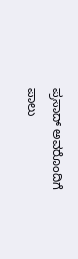ಪ್ರಸಾದ್ ಅವರೊಂದಿಗೆ ಪಾಲು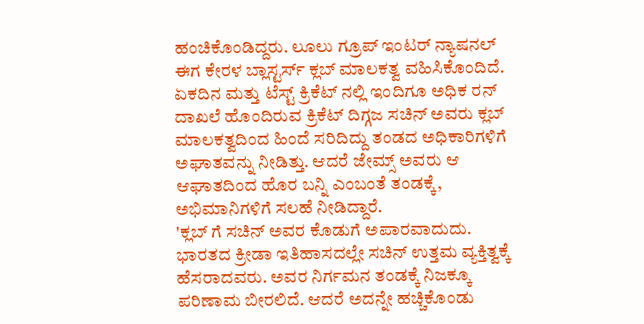ಹಂಚಿಕೊಂಡಿದ್ದರು. ಲೂಲು ಗ್ರೂಪ್ ಇಂಟರ್ ನ್ಯಾಷನಲ್ ಈಗ ಕೇರಳ ಬ್ಲಾಸ್ಟರ್ಸ್ ಕ್ಲಬ್ ಮಾಲಕತ್ವ ವಹಿಸಿಕೊಂದಿದೆ.
ಏಕದಿನ ಮತ್ತು ಟೆಸ್ಟ್ ಕ್ರಿಕೆಟ್ ನಲ್ಲಿ ಇಂದಿಗೂ ಅಧಿಕ ರನ್ ದಾಖಲೆ ಹೊಂದಿರುವ ಕ್ರಿಕೆಟ್ ದಿಗ್ಗಜ ಸಚಿನ್ ಅವರು ಕ್ಲಬ್ ಮಾಲಕತ್ವದಿಂದ ಹಿಂದೆ ಸರಿದಿದ್ದು ತಂಡದ ಅಧಿಕಾರಿಗಳಿಗೆ ಅಘಾತವನ್ನು ನೀಡಿತ್ತು. ಆದರೆ ಜೇಮ್ಸ್ ಅವರು ಆ ಆಘಾತದಿಂದ ಹೊರ ಬನ್ನಿ ಎಂಬಂತೆ ತಂಡಕ್ಕೆ, ಅಭಿಮಾನಿಗಳಿಗೆ ಸಲಹೆ ನೀಡಿದ್ದಾರೆ.
'ಕ್ಲಬ್ ಗೆ ಸಚಿನ್ ಅವರ ಕೊಡುಗೆ ಅಪಾರವಾದುದು. ಭಾರತದ ಕ್ರೀಡಾ ಇತಿಹಾಸದಲ್ಲೇ ಸಚಿನ್ ಉತ್ತಮ ವ್ಯಕ್ತಿತ್ವಕ್ಕೆ ಹೆಸರಾದವರು. ಅವರ ನಿರ್ಗಮನ ತಂಡಕ್ಕೆ ನಿಜಕ್ಕೂ ಪರಿಣಾಮ ಬೀರಲಿದೆ. ಆದರೆ ಅದನ್ನೇ ಹಚ್ಚಿಕೊಂಡು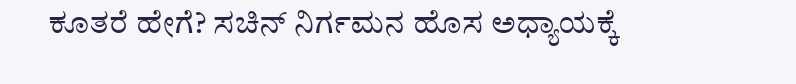ಕೂತರೆ ಹೇಗೆ? ಸಚಿನ್ ನಿರ್ಗಮನ ಹೊಸ ಅಧ್ಯಾಯಕ್ಕೆ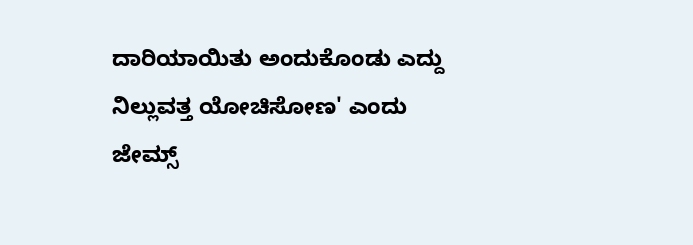ದಾರಿಯಾಯಿತು ಅಂದುಕೊಂಡು ಎದ್ದು ನಿಲ್ಲುವತ್ತ ಯೋಚಿಸೋಣ' ಎಂದು ಜೇಮ್ಸ್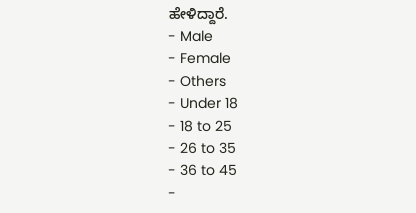ಹೇಳಿದ್ದಾರೆ.
- Male
- Female
- Others
- Under 18
- 18 to 25
- 26 to 35
- 36 to 45
-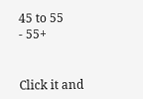45 to 55
- 55+


Click it and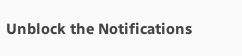Unblock the Notifications